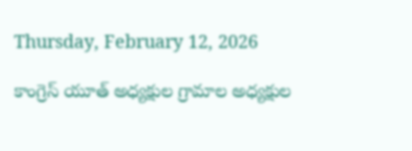Thursday, February 12, 2026

కాంగ్రెస్ యూత్ అధ్యక్షుల గ్రామాల అధ్యక్షుల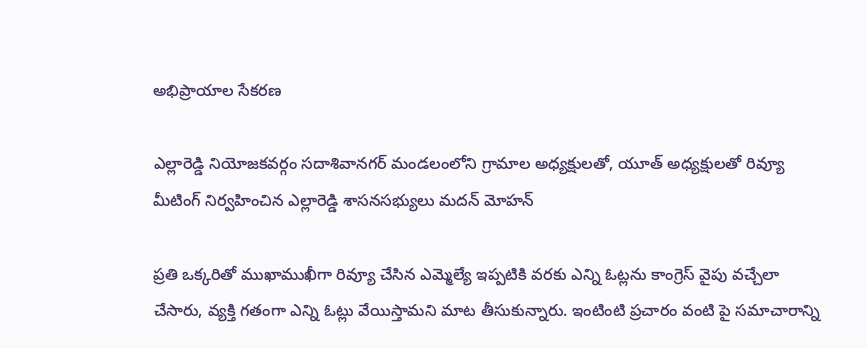అభిప్రాయాల సేకరణ

ఎల్లారెడ్డి నియోజకవర్గం సదాశివానగర్ మండలంలోని గ్రామాల అధ్యక్షులతో, యూత్ అధ్యక్షులతో రివ్యూ మీటింగ్ నిర్వహించిన ఎల్లారెడ్డి శాసనసభ్యులు మదన్ మోహన్

ప్రతి ఒక్కరితో ముఖాముఖీగా రివ్యూ చేసిన ఎమ్మెల్యే ఇప్పటికి వరకు ఎన్ని ఓట్లను కాంగ్రెస్ వైపు వచ్చేలా చేసారు, వ్యక్తి గతంగా ఎన్ని ఓట్లు వేయిస్తామని మాట తీసుకున్నారు. ఇంటింటి ప్రచారం వంటి పై సమాచారాన్ని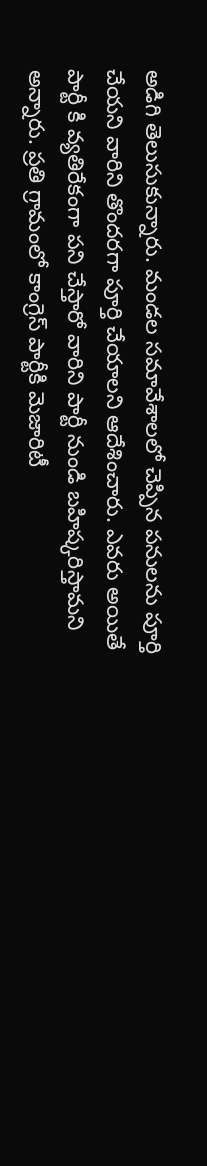అడిగి తెలుసుకున్నారు. మండల సమావేశాలలో చెప్పిన పనులను పూర్తి చేయని వారిని తొందరగా పూర్తి చేయాలని ఆదేశించారు. ఎవరు అయితే పార్టీ కి వ్యతిరేకంగా పని చేస్తారో వారిని పార్టీ నుండి బహిష్కరిస్తామని అన్నారు. ప్రతి గ్రామంలో కాంగ్రెస్ పార్టీకి మెజారిటీ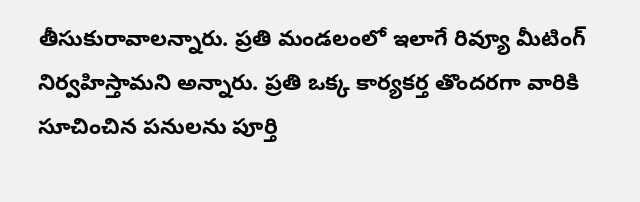తీసుకురావాలన్నారు. ప్రతి మండలంలో ఇలాగే రివ్యూ మీటింగ్ నిర్వహిస్తామని అన్నారు. ప్రతి ఒక్క కార్యకర్త తొందరగా వారికి సూచించిన పనులను పూర్తి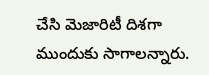చేసి మెజారిటీ దిశగా ముందుకు సాగాలన్నారు.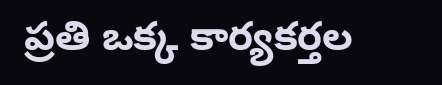ప్రతి ఒక్క కార్యకర్తల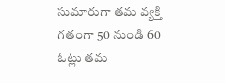సుమారుగా తమ వ్యక్తి గతంగా 50 నుండి 60 ఓట్లు తమ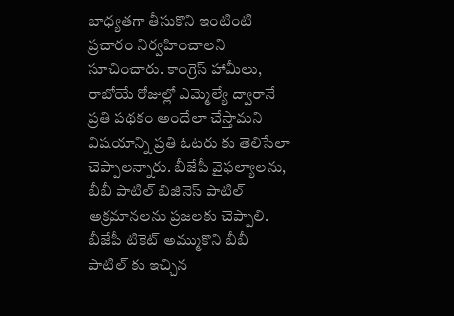బాధ్యతగా తీసుకొని ఇంటింటి ప్రచారం నిర్వహించాలని సూచించారు. కాంగ్రెస్ హామీలు, రాబోయే రోజుల్లో ఎమ్మెల్యే ద్వారానే ప్రతి పథకం అందేలా చేస్తామని విషయాన్ని ప్రతి ఓటరు కు తెలిసేలా చెప్పాలన్నారు. బీజేపీ వైఫల్యాలను, బీబీ పాటిల్ బిజినెస్ పాటిల్ అక్రమానలను ప్రజలకు చెప్పాలి. బీజేపీ టికెట్ అమ్ముకొని బీబీ పాటిల్ కు ఇచ్చిన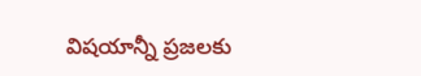విషయాన్నీ ప్రజలకు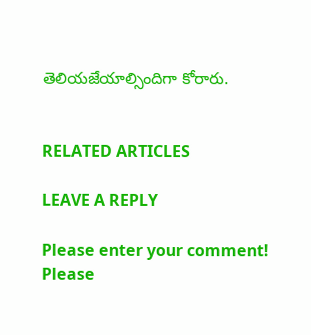తెలియజేయాల్సిందిగా కోరారు.


RELATED ARTICLES

LEAVE A REPLY

Please enter your comment!
Please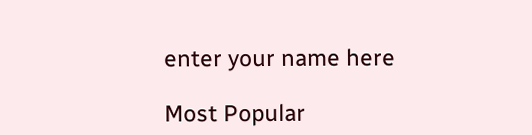enter your name here

Most Popular